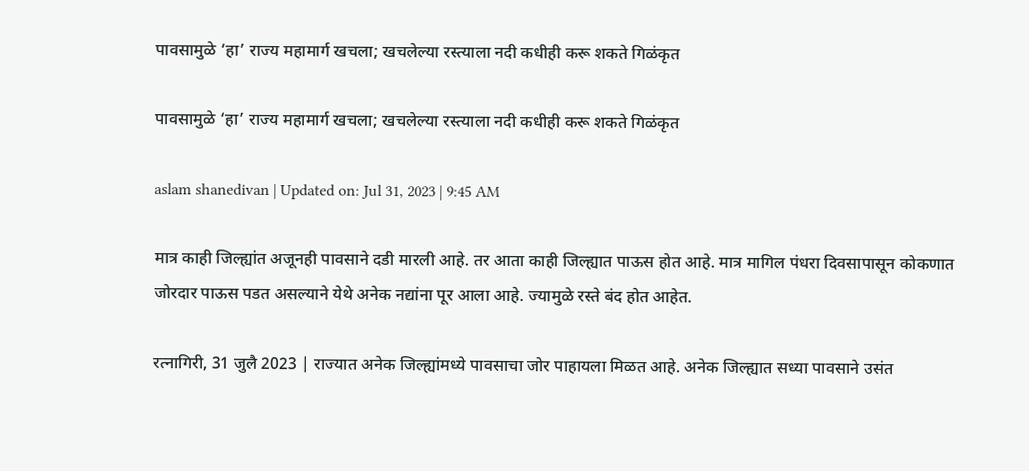पावसामुळे ‘हा’ राज्य महामार्ग खचला; खचलेल्या रस्त्याला नदी कधीही करू शकते गिळंकृत

पावसामुळे ‘हा’ राज्य महामार्ग खचला; खचलेल्या रस्त्याला नदी कधीही करू शकते गिळंकृत

aslam shanedivan | Updated on: Jul 31, 2023 | 9:45 AM

मात्र काही जिल्ह्यांत अजूनही पावसाने दडी मारली आहे. तर आता काही जिल्ह्यात पाऊस होत आहे. मात्र मागिल पंधरा दिवसापासून कोकणात जोरदार पाऊस पडत असल्याने येथे अनेक नद्यांना पूर आला आहे. ज्यामुळे रस्ते बंद होत आहेत.

रत्नागिरी, 31 जुलै 2023 | राज्यात अनेक जिल्ह्यांमध्ये पावसाचा जोर पाहायला मिळत आहे. अनेक जिल्ह्यात सध्या पावसाने उसंत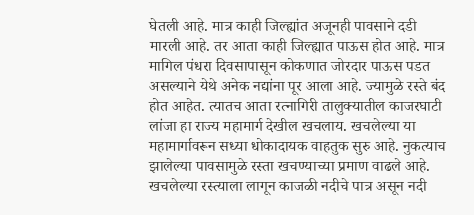घेतली आहे. मात्र काही जिल्ह्यांत अजूनही पावसाने दडी मारली आहे. तर आता काही जिल्ह्यात पाऊस होत आहे. मात्र मागिल पंधरा दिवसापासून कोकणात जोरदार पाऊस पडत असल्याने येथे अनेक नद्यांना पूर आला आहे. ज्यामुळे रस्ते बंद होत आहेत. त्यातच आता रत्नागिरी तालुक्यातील काजरघाटी लांजा हा राज्य महामार्ग देखील खचलाय. खचलेल्या या महामार्गावरून सध्या धोकादायक वाहतुक सुरु आहे. नुकत्याच झालेल्या पावसामुळे रस्ता खचण्याच्या प्रमाण वाढले आहे. खचलेल्या रस्त्याला लागून काजळी नदीचे पात्र असून नदी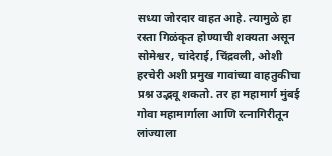सध्या जोरदार वाहत आहे. त्यामुळे हा रस्ता गिळंकृत होण्याची शक्यता असून सोमेश्वर, चांदेराई, चिंद्रवली, ओशी हरचेरी अशी प्रमुख गावांच्या वाहतुकीचा प्रश्न उद्भवू शकतो. तर हा महामार्ग मुंबई गोवा महामार्गाला आणि रत्नागिरीतून लांज्याला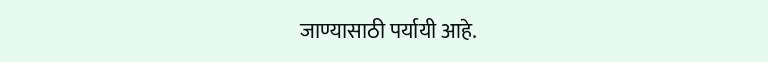जाण्यासाठी पर्यायी आहे.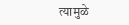त्यामुळे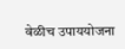वेळीच उपाययोजना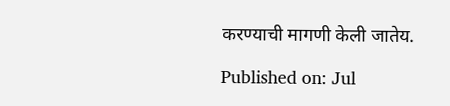करण्याची मागणी केली जातेय.

Published on: Jul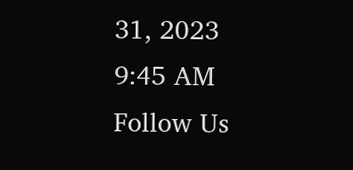31, 2023 9:45 AM
Follow Us